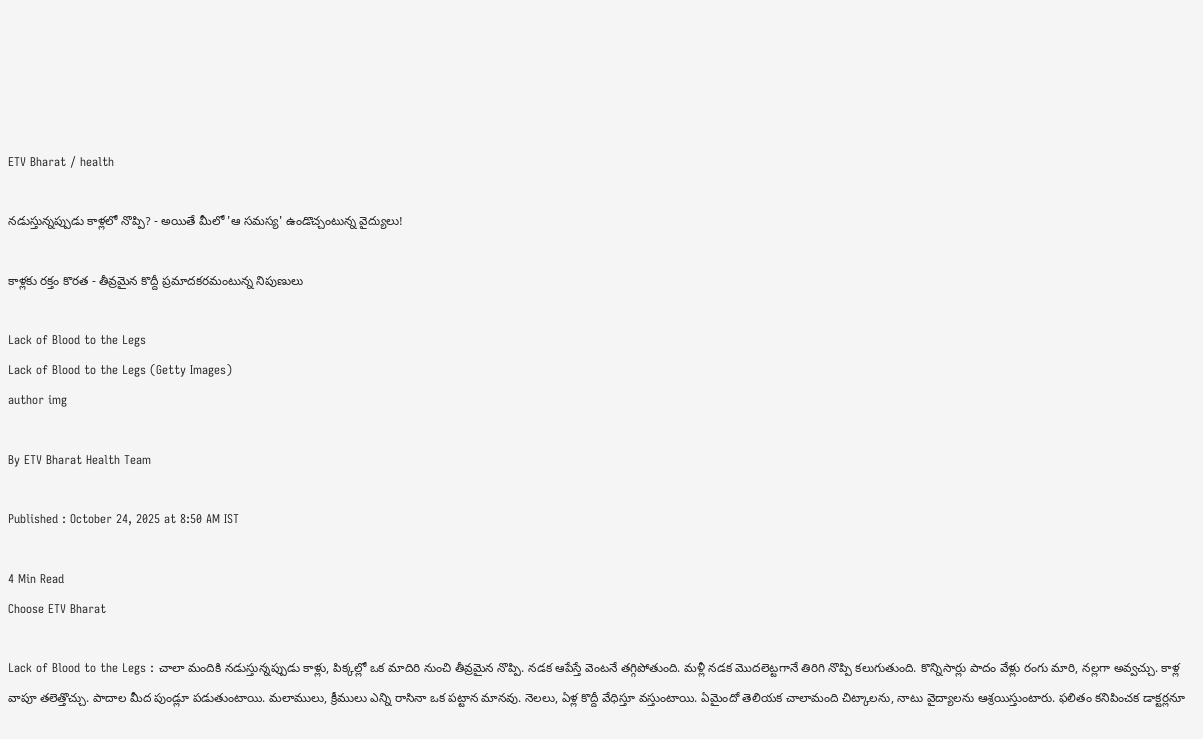ETV Bharat / health

నడుస్తున్నప్పుడు కాళ్లలో నొప్పి? - అయితే మీలో 'ఆ సమస్య' ఉండొచ్చంటున్న వైద్యులు!

కాళ్లకు రక్తం కొరత - తీవ్రమైన కొద్దీ ప్రమాదకరమంటున్న నిపుణులు

Lack of Blood to the Legs
Lack of Blood to the Legs (Getty Images)
author img

By ETV Bharat Health Team

Published : October 24, 2025 at 8:50 AM IST

4 Min Read
Choose ETV Bharat

Lack of Blood to the Legs : చాలా మందికి నడుస్తున్నప్పుడు కాళ్లు, పిక్కల్లో ఒక మాదిరి నుంచి తీవ్రమైన నొప్పి. నడక ఆపేస్తే వెంటనే తగ్గిపోతుంది. మళ్లీ నడక మొదలెట్టగానే తిరిగి నొప్పి కలుగుతుంది. కొన్నిసార్లు పాదం వేళ్లు రంగు మారి, నల్లగా అవ్వచ్చు. కాళ్ల వాపూ తలెత్తొచ్చు. పాదాల మీద పుండ్లూ పడుతుంటాయి. మలాములు, క్రీములు ఎన్ని రాసినా ఒక పట్టాన మానవు. నెలలు, ఏళ్ల కొద్దీ వేధిస్తూ వస్తుంటాయి. ఏమైందో తెలియక చాలామంది చిట్కాలను, నాటు వైద్యాలను ఆశ్రయిస్తుంటారు. ఫలితం కనిపించక డాక్టర్లనూ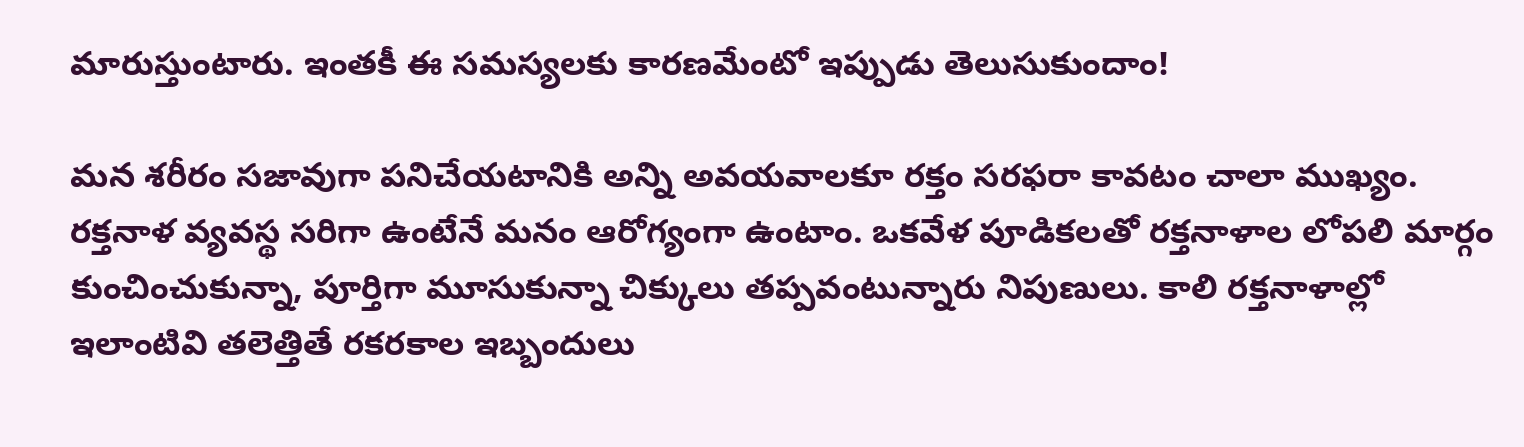మారుస్తుంటారు. ఇంతకీ ఈ సమస్యలకు కారణమేంటో ఇప్పుడు తెలుసుకుందాం!

మన శరీరం సజావుగా పనిచేయటానికి అన్ని అవయవాలకూ రక్తం సరఫరా కావటం చాలా ముఖ్యం. రక్తనాళ వ్యవస్థ సరిగా ఉంటేనే మనం ఆరోగ్యంగా ఉంటాం. ఒకవేళ పూడికలతో రక్తనాళాల లోపలి మార్గం కుంచించుకున్నా, పూర్తిగా మూసుకున్నా చిక్కులు తప్పవంటున్నారు నిపుణులు. కాలి రక్తనాళాల్లో ఇలాంటివి తలెత్తితే రకరకాల ఇబ్బందులు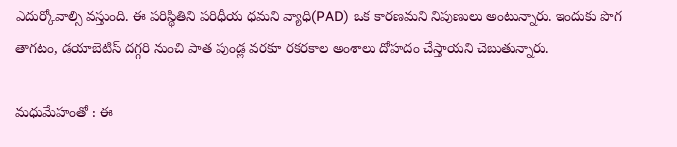ఎదుర్కోవాల్సి వస్తుంది. ఈ పరిస్థితిని పరిధీయ ధమని వ్యాధి(PAD) ఒక కారణమని నిపుణులు అంటున్నారు. ఇందుకు పొగ తాగటం, డయాబెటిస్ దగ్గరి నుంచి పాత పుండ్ల వరకూ రకరకాల అంశాలు దోహదం చేస్తాయని చెబుతున్నారు.

మధుమేహంతో : ఈ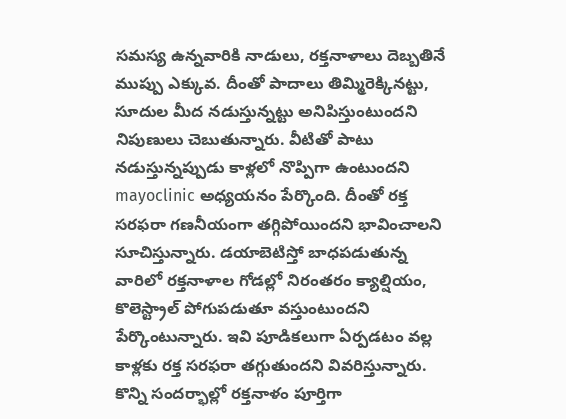సమస్య ఉన్నవారికి నాడులు, రక్తనాళాలు దెబ్బతినే ముప్పు ఎక్కువ. దీంతో పాదాలు తిమ్మిరెక్కినట్టు, సూదుల మీద నడుస్తున్నట్టు అనిపిస్తుంటుందని నిపుణులు చెబుతున్నారు. వీటితో పాటు నడుస్తున్నప్పుడు కాళ్లలో నొప్పిగా ఉంటుందని mayoclinic అధ్యయనం పేర్కొంది. దీంతో రక్త సరఫరా గణనీయంగా తగ్గిపోయిందని భావించాలని సూచిస్తున్నారు. డయాబెటిస్తో బాధపడుతున్న వారిలో రక్తనాళాల గోడల్లో నిరంతరం క్యాల్షియం, కొలెస్ట్రాల్‌ పోగుపడుతూ వస్తుంటుందని పేర్కొంటున్నారు. ఇవి పూడికలుగా ఏర్పడటం వల్ల కాళ్లకు రక్త సరఫరా తగ్గుతుందని వివరిస్తున్నారు. కొన్ని సందర్భాల్లో రక్తనాళం పూర్తిగా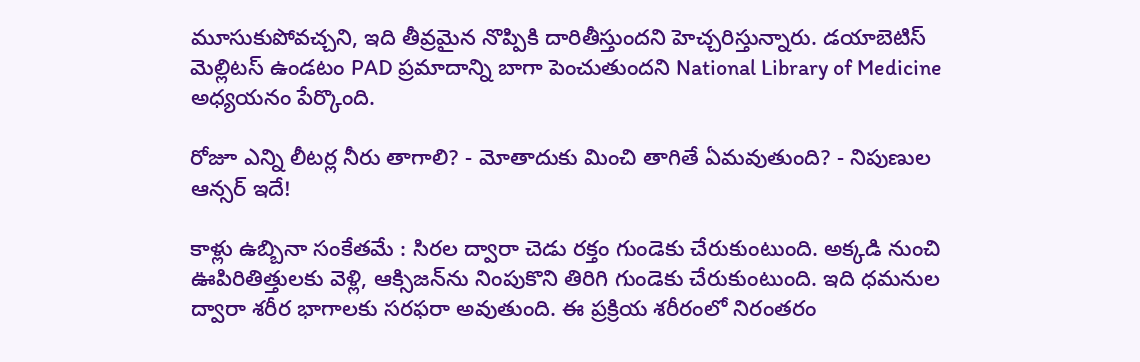మూసుకుపోవచ్చని, ఇది తీవ్రమైన నొప్పికి దారితీస్తుందని హెచ్చరిస్తున్నారు. డయాబెటిస్ మెల్లిటస్ ఉండటం PAD ప్రమాదాన్ని బాగా పెంచుతుందని National Library of Medicine అధ్యయనం పేర్కొంది.

రోజూ ఎన్ని లీటర్ల నీరు తాగాలి? - మోతాదుకు మించి తాగితే ఏమవుతుంది? - నిపుణుల ఆన్సర్ ఇదే!

కాళ్లు ఉబ్బినా సంకేతమే : సిరల ద్వారా చెడు రక్తం గుండెకు చేరుకుంటుంది. అక్కడి నుంచి ఊపిరితిత్తులకు వెళ్లి, ఆక్సిజన్‌ను నింపుకొని తిరిగి గుండెకు చేరుకుంటుంది. ఇది ధమనుల ద్వారా శరీర భాగాలకు సరఫరా అవుతుంది. ఈ ప్రక్రియ శరీరంలో నిరంతరం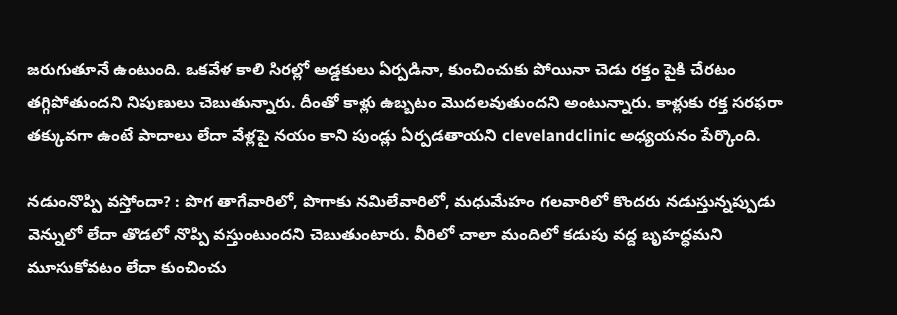జరుగుతూనే ఉంటుంది. ఒకవేళ కాలి సిరల్లో అడ్డకులు ఏర్పడినా, కుంచించుకు పోయినా చెడు రక్తం పైకి చేరటం తగ్గిపోతుందని నిపుణులు చెబుతున్నారు. దీంతో కాళ్లు ఉబ్బటం మొదలవుతుందని అంటున్నారు. కాళ్లుకు రక్త సరఫరా తక్కువగా ఉంటే పాదాలు లేదా వేళ్లపై నయం కాని పుండ్లు ఏర్పడతాయని clevelandclinic అధ్యయనం పేర్కొంది.

నడుంనొప్పి వస్తోందా? : పొగ తాగేవారిలో, పొగాకు నమిలేవారిలో, మధుమేహం గలవారిలో కొందరు నడుస్తున్నప్పుడు వెన్నులో లేదా తొడలో నొప్పి వస్తుంటుందని చెబుతుంటారు. వీరిలో చాలా మందిలో కడుపు వద్ద బృహద్ధమని మూసుకోవటం లేదా కుంచించు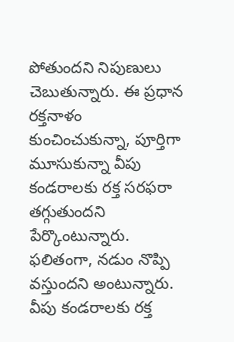పోతుందని నిపుణులు చెబుతున్నారు. ఈ ప్రధాన రక్తనాళం కుంచించుకున్నా, పూర్తిగా మూసుకున్నా వీపు కండరాలకు రక్త సరఫరా తగ్గుతుందని పేర్కొంటున్నారు. ఫలితంగా, నడుం నొప్పి వస్తుందని అంటున్నారు. వీపు కండరాలకు రక్త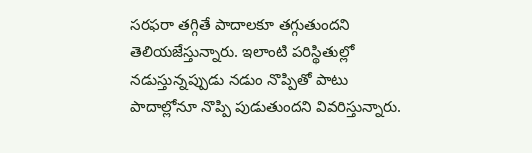సరఫరా తగ్గితే పాదాలకూ తగ్గుతుందని తెలియజేస్తున్నారు. ఇలాంటి పరిస్థితుల్లో నడుస్తున్నప్పుడు నడుం నొప్పితో పాటు పాదాల్లోనూ నొప్పి పుడుతుందని వివరిస్తున్నారు.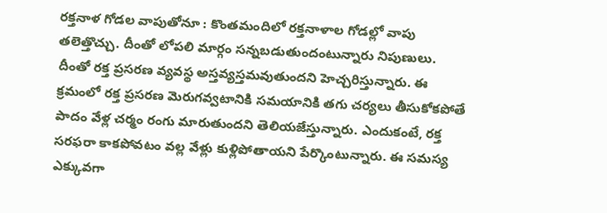రక్తనాళ గోడల వాపుతోనూ : కొంతమందిలో రక్తనాళాల గోడల్లో వాపు తలెత్తొచ్చు. దీంతో లోపలి మార్గం సన్నబడుతుందంటున్నారు నిపుణులు. దీంతో రక్త ప్రసరణ వ్యవస్థ అస్తవ్యస్తమవుతుందని హెచ్చరిస్తున్నారు. ఈ క్రమంలో రక్త ప్రసరణ మెరుగవ్వటానికి సమయానికి తగు చర్యలు తీసుకోకపోతే పాదం వేళ్ల చర్మం రంగు మారుతుందని తెలియజేస్తున్నారు. ఎందుకంటే, రక్త సరఫరా కాకపోవటం వల్ల వేళ్లు కుళ్లిపోతాయని పేర్కొంటున్నారు. ఈ సమస్య ఎక్కువగా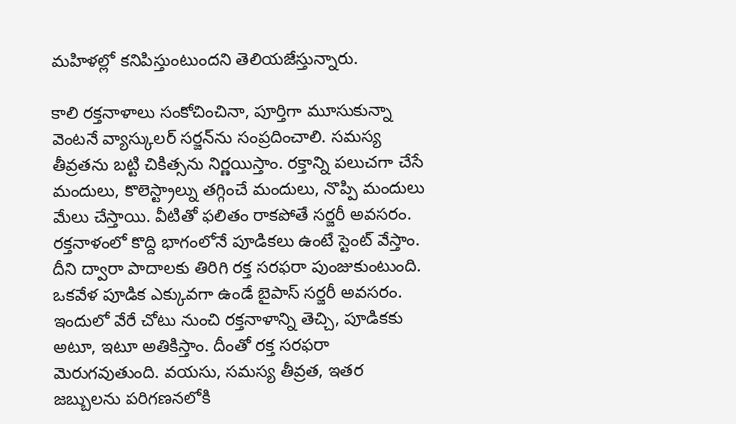మహిళల్లో కనిపిస్తుంటుందని తెలియజేస్తున్నారు.

కాలి రక్తనాళాలు సంకోచించినా, పూర్తిగా మూసుకున్నా వెంటనే వ్యాస్కులర్‌ సర్జన్‌ను సంప్రదించాలి. సమస్య తీవ్రతను బట్టి చికిత్సను నిర్ణయిస్తాం. రక్తాన్ని పలుచగా చేసే మందులు, కొలెస్ట్రాల్ను తగ్గించే మందులు, నొప్పి మందులు మేలు చేస్తాయి. వీటితో ఫలితం రాకపోతే సర్జరీ అవసరం. రక్తనాళంలో కొద్ది భాగంలోనే పూడికలు ఉంటే స్టెంట్ వేస్తాం. దీని ద్వారా పాదాలకు తిరిగి రక్త సరఫరా పుంజుకుంటుంది. ఒకవేళ పూడిక ఎక్కువగా ఉండే బైపాస్ సర్జరీ అవసరం. ఇందులో వేరే చోటు నుంచి రక్తనాళాన్ని తెచ్చి, పూడికకు అటూ, ఇటూ అతికిస్తాం. దీంతో రక్త సరఫరా మెరుగవుతుంది. వయసు, సమస్య తీవ్రత, ఇతర జబ్బులను పరిగణనలోకి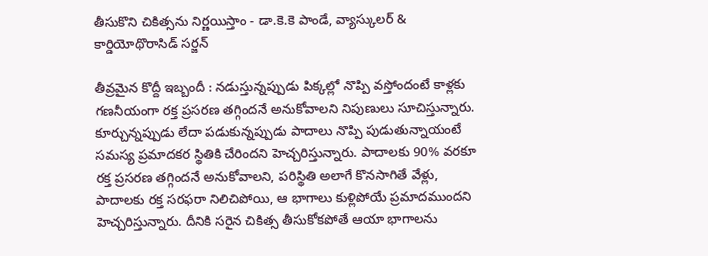తీసుకొని చికిత్సను నిర్ణయిస్తాం - డా.కె.కె పాండే, వ్యాస్కులర్ & కార్డియోథొరాసిడ్ సర్జన్

తీవ్రమైన కొద్దీ ఇబ్బందీ : నడుస్తున్నప్పుడు పిక్కల్లో నొప్పి వస్తోందంటే కాళ్లకు గణనీయంగా రక్త ప్రసరణ తగ్గిందనే అనుకోవాలని నిపుణులు సూచిస్తున్నారు. కూర్చున్నప్పుడు లేదా పడుకున్నప్పుడు పాదాలు నొప్పి పుడుతున్నాయంటే సమస్య ప్రమాదకర స్థితికి చేరిందని హెచ్చరిస్తున్నారు. పాదాలకు 90% వరకూ రక్త ప్రసరణ తగ్గిందనే అనుకోవాలని, పరిస్థితి అలాగే కొనసాగితే వేళ్లు, పాదాలకు రక్త సరఫరా నిలిచిపోయి, ఆ భాగాలు కుళ్లిపోయే ప్రమాదముందని హెచ్చరిస్తున్నారు. దీనికి సరైన చికిత్స తీసుకోకపోతే ఆయా భాగాలను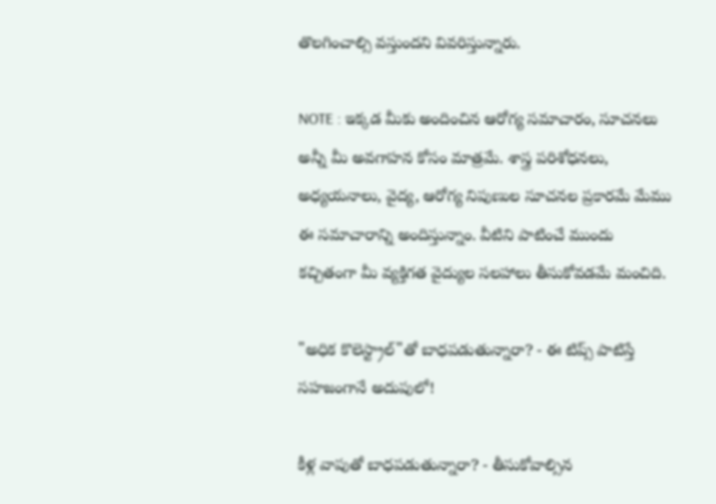తొలగించాల్సి వస్తుందని వివరిస్తున్నారు.

NOTE : ఇక్కడ మీకు అందించిన ఆరోగ్య సమాచారం, సూచనలు అన్నీ మీ అవగాహన కోసం మాత్రమే. శాస్త్ర పరిశోధనలు, అధ్యయనాలు, వైద్య, ఆరోగ్య నిపుణుల సూచనల ప్రకారమే మేము ఈ సమాచారాన్ని అందిస్తున్నాం. వీటిని పాటించే ముందు కచ్చితంగా మీ వ్యక్తిగత వైద్యుల సలహాలు తీసుకోవడమే మంచిది.

"అధిక కొలెస్ట్రాల్"తో బాధపడుతున్నారా? - ఈ టిప్స్ పాటిస్తే సహజంగానే అదుపులో!

కీళ్ల వాపుతో బాధపడుతున్నారా? - తీసుకోవాల్సిన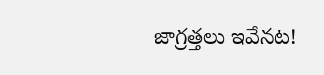జాగ్రత్తలు ఇవేనట!